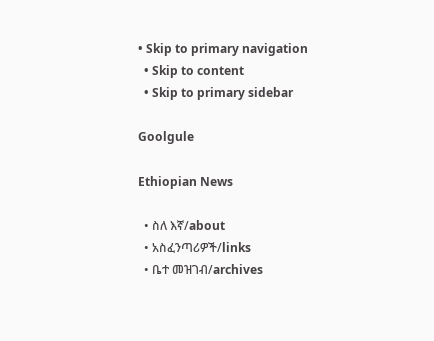• Skip to primary navigation
  • Skip to content
  • Skip to primary sidebar

Goolgule

Ethiopian News

  • ስለ እኛ/about
  • አስፈንጣሪዎች/links
  • ቤተ መዝገብ/archives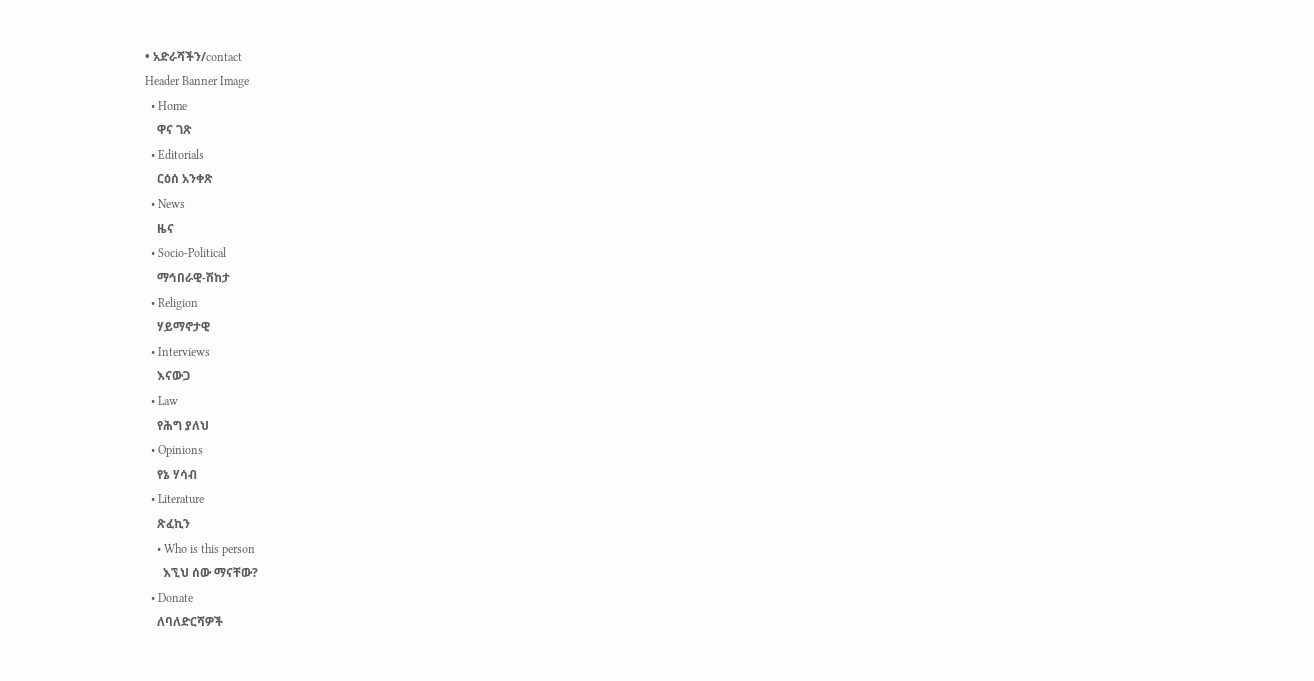• አድራሻችን/contact
Header Banner Image
  • Home
    ዋና ገጽ
  • Editorials
    ርዕሰ አንቀጽ
  • News
    ዜና
  • Socio-Political
    ማኅበራዊ-ሽከታ
  • Religion
    ሃይማኖታዊ
  • Interviews
    እናውጋ
  • Law
    የሕግ ያለህ
  • Opinions
    የኔ ሃሳብ
  • Literature
    ጽፈኪን
    • Who is this person
      እኚህ ሰው ማናቸው?
  • Donate
    ለባለድርሻዎች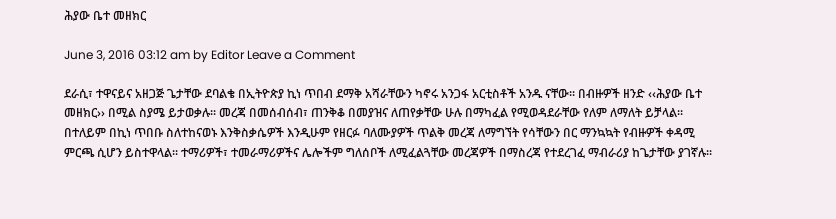ሕያው ቤተ መዘክር

June 3, 2016 03:12 am by Editor Leave a Comment

ደራሲ፣ ተዋናይና አዘጋጅ ጌታቸው ደባልቄ በኢትዮጵያ ኪነ ጥበብ ደማቅ አሻራቸውን ካኖሩ አንጋፋ አርቲስቶች አንዱ ናቸው፡፡ በብዙዎች ዘንድ ‹‹ሕያው ቤተ መዘክር›› በሚል ስያሜ ይታወቃሉ፡፡ መረጃ በመሰብሰብ፣ ጠንቅቆ በመያዝና ለጠየቃቸው ሁሉ በማካፈል የሚወዳደራቸው የለም ለማለት ይቻላል፡፡ በተለይም በኪነ ጥበቡ ስለተከናወኑ እንቅስቃሴዎች እንዲሁም የዘርፉ ባለሙያዎች ጥልቅ መረጃ ለማግኘት የሳቸውን በር ማንኳኳት የብዙዎች ቀዳሚ ምርጫ ሲሆን ይስተዋላል፡፡ ተማሪዎች፣ ተመራማሪዎችና ሌሎችም ግለሰቦች ለሚፈልጓቸው መረጃዎች በማስረጃ የተደረገፈ ማብራሪያ ከጌታቸው ያገኛሉ፡፡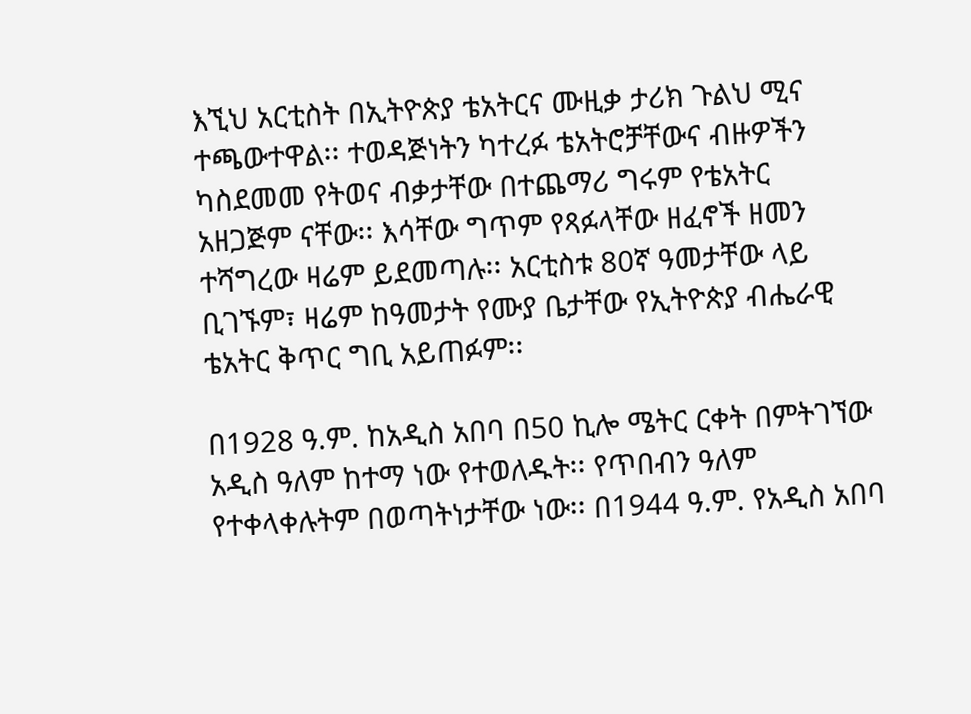እኚህ አርቲስት በኢትዮጵያ ቴአትርና ሙዚቃ ታሪክ ጉልህ ሚና ተጫውተዋል፡፡ ተወዳጅነትን ካተረፉ ቴአትሮቻቸውና ብዙዎችን ካስደመመ የትወና ብቃታቸው በተጨማሪ ግሩም የቴአትር አዘጋጅም ናቸው፡፡ እሳቸው ግጥም የጻፉላቸው ዘፈኖች ዘመን ተሻግረው ዛሬም ይደመጣሉ፡፡ አርቲስቱ 80ኛ ዓመታቸው ላይ ቢገኙም፣ ዛሬም ከዓመታት የሙያ ቤታቸው የኢትዮጵያ ብሔራዊ ቴአትር ቅጥር ግቢ አይጠፉም፡፡

በ1928 ዓ.ም. ከአዲስ አበባ በ50 ኪሎ ሜትር ርቀት በምትገኘው አዲስ ዓለም ከተማ ነው የተወለዱት፡፡ የጥበብን ዓለም የተቀላቀሉትም በወጣትነታቸው ነው፡፡ በ1944 ዓ.ም. የአዲስ አበባ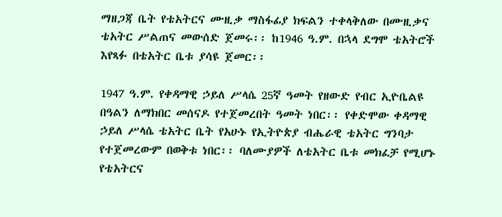ማዘጋጃ ቤት የቴአትርና ሙዚቃ ማስፋፊያ ክፍልን ተቀላቅለው በሙዚቃና ቴአትር ሥልጠና መውሰድ ጀመሩ፡፡ ከ1946 ዓ.ም. በኋላ ደግሞ ቴአትሮች እየጻፉ በቴአትር ቤቱ ያሳዩ ጀመር፡፡

1947 ዓ.ም. የቀዳማዊ ኃይለ ሥላሴ 25ኛ ዓመት የዘውድ የብር ኢዮቤልዩ በዓልን ለማክበር መሰናዶ የተጀመረበት ዓመት ነበር፡፡ የቀድሞው ቀዳማዊ ኃይለ ሥላሴ ቴአትር ቤት የአሁኑ የኢትዮጵያ ብሔራዊ ቴአትር ግንባታ የተጀመረውም በወቅቱ ነበር፡፡ ባለሙያዎች ለቴአትር ቤቱ መክፈቻ የሚሆኑ የቴአትርና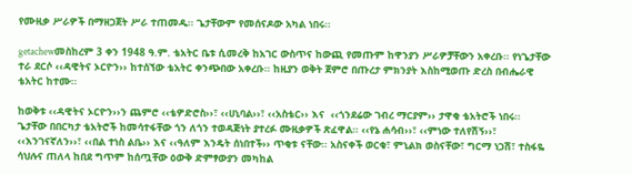የሙዚቃ ሥራዎች በማዘጋጀት ሥራ ተጠመዱ፡፡ ጌታቸውም የመሰናዶው አካል ነበሩ፡፡

getachewመስከረም 3 ቀን 1948 ዓ.ም. ቴአትር ቤቱ ሲመረቅ ከአገር ውስጥና ከውጪ የመጡም ከዋንያን ሥራዎቻቸውን አቀረቡ፡፡ የነጌታቸው ተራ ደርሶ ‹‹ዳዊትና ኦርዮን›› ከተሰኘው ቴአትር ቀንጭበው አቀረቡ፡፡ ከዚያን ወቅት ጀምሮ በጡረታ ምክንያት እስከሚወጡ ድረስ በብሔራዊ ቴአትር ከተሙ፡፡

ከወቅቱ ‹‹ዳዊትና ኦርዮን››ን ጨምሮ ‹‹ቴዎድሮስ››፣ ‹‹ሀኒባል››፣ ‹‹አስቴር›› እና  ‹‹ጎንደሬው ገብረ ማርያም›› ታዋቂ ቴአትሮች ነበሩ፡፡ ጌታቸው በበርካታ ቴአትሮች ከመሳተፋቸው ጎን ለጎን ተወዳጅነት ያተረፉ ሙዚቃዎች ጽፈዋል፡፡ ‹‹የኔ ሐሳብ››፣ ‹‹ምነው ተለየሽኝ››፣ ‹‹እንገናኛለን››፣ ‹‹በል ተነስ ልቤ›› እና ‹‹ዓለም እንዴት ሰነበተች›› ጥቂቱ ናቸው፡፡ አስናቀች ወርቁ፣ ምኒልክ ወስናቸው፣ ግርማ ነጋሽ፣ ተስፋዬ ሳህሉና ጠለላ ከበደ ግጥም ከሰጧቸው ዕውቅ ድምፃውያን መካከል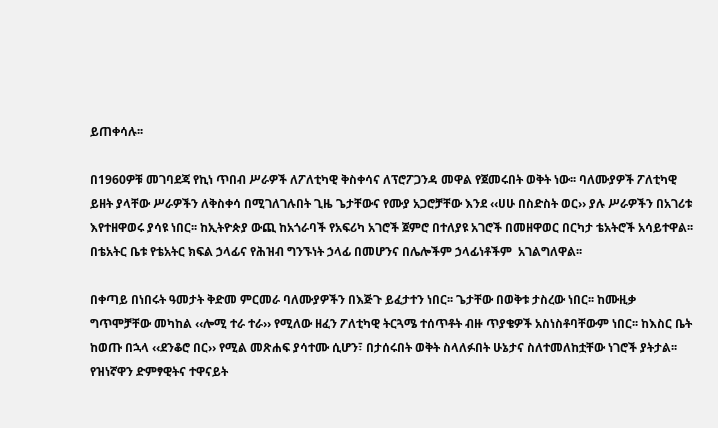ይጠቀሳሉ፡፡

በ1960ዎቹ መገባደጃ የኪነ ጥበብ ሥራዎች ለፖለቲካዊ ቅስቀሳና ለፕሮፖጋንዳ መዋል የጀመሩበት ወቅት ነው፡፡ ባለሙያዎች ፖለቲካዊ ይዘት ያላቸው ሥራዎችን ለቅስቀሳ በሚገለገሉበት ጊዜ ጌታቸውና የሙያ አጋሮቻቸው እንደ ‹‹ሀሁ በስድስት ወር›› ያሉ ሥራዎችን በአገሪቱ እየተዘዋወሩ ያሳዩ ነበር፡፡ ከኢትዮጵያ ውጪ ከአጎራባች የአፍሪካ አገሮች ጀምሮ በተለያዩ አገሮች በመዘዋወር በርካታ ቴአትሮች አሳይተዋል፡፡ በቴአትር ቤቱ የቴአትር ክፍል ኃላፊና የሕዝብ ግንኙነት ኃላፊ በመሆንና በሌሎችም ኃላፊነቶችም  አገልግለዋል፡፡

በቀጣይ በነበሩት ዓመታት ቅድመ ምርመራ ባለሙያዎችን በእጅጉ ይፈታተን ነበር፡፡ ጌታቸው በወቅቱ ታስረው ነበር፡፡ ከሙዚቃ ግጥሞቻቸው መካከል ‹‹ሎሚ ተራ ተራ›› የሚለው ዘፈን ፖለቲካዊ ትርጓሜ ተሰጥቶት ብዙ ጥያቄዎች አስነስቶባቸውም ነበር፡፡ ከእስር ቤት ከወጡ በኋላ ‹‹ደንቆሮ በር›› የሚል መጽሐፍ ያሳተሙ ሲሆን፣ በታሰሩበት ወቅት ስላለፉበት ሁኔታና ስለተመለከቷቸው ነገሮች ያትታል፡፡ የዝነኛዋን ድምፃዊትና ተዋናይት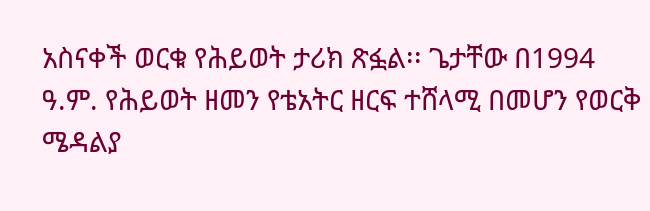አስናቀች ወርቁ የሕይወት ታሪክ ጽፏል፡፡ ጌታቸው በ1994 ዓ.ም. የሕይወት ዘመን የቴአትር ዘርፍ ተሸላሚ በመሆን የወርቅ ሜዳልያ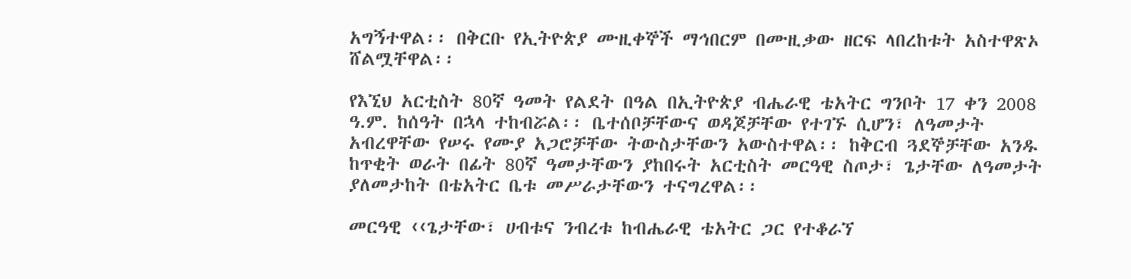አግኝተዋል፡፡ በቅርቡ የኢትዮጵያ ሙዚቀኞች ማኅበርም በሙዚቃው ዘርፍ ላበረከቱት አስተዋጽኦ ሸልሟቸዋል፡፡

የእኚህ አርቲስት 80ኛ ዓመት የልደት በዓል በኢትዮጵያ ብሔራዊ ቴአትር ግንቦት 17 ቀን 2008 ዓ.ም. ከሰዓት በኋላ ተከብሯል፡፡ ቤተሰቦቻቸውና ወዳጆቻቸው የተገኙ ሲሆን፣ ለዓመታት አብረዋቸው የሠሩ የሙያ አጋሮቻቸው ትውስታቸውን አውስተዋል፡፡ ከቅርብ ጓደኞቻቸው አንዱ ከጥቂት ወራት በፊት 80ኛ ዓመታቸውን ያከበሩት አርቲስት መርዓዊ ስጦታ፣ ጌታቸው ለዓመታት ያለመታከት በቴአትር ቤቱ መሥራታቸውን ተናግረዋል፡፡

መርዓዊ ‹‹ጌታቸው፣ ሀብቱና ንብረቱ ከብሔራዊ ቴአትር ጋር የተቆራኘ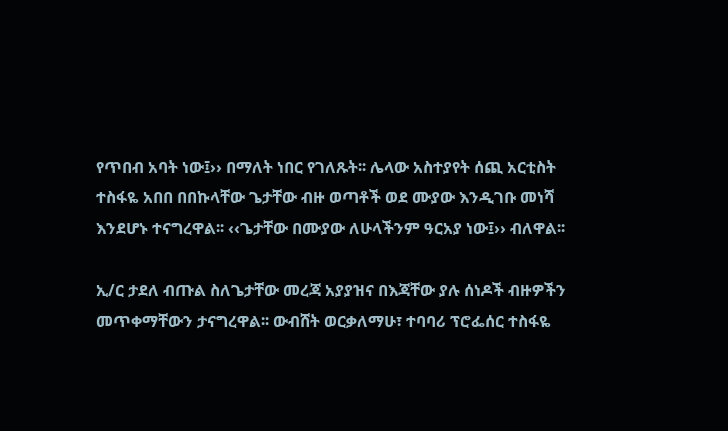የጥበብ አባት ነው፤›› በማለት ነበር የገለጹት፡፡ ሌላው አስተያየት ሰጪ አርቲስት ተስፋዬ አበበ በበኩላቸው ጌታቸው ብዙ ወጣቶች ወደ ሙያው እንዲገቡ መነሻ እንደሆኑ ተናግረዋል፡፡ ‹‹ጌታቸው በሙያው ለሁላችንም ዓርአያ ነው፤›› ብለዋል፡፡

ኢ/ር ታደለ ብጡል ስለጌታቸው መረጃ አያያዝና በእጃቸው ያሉ ሰነዶች ብዙዎችን መጥቀማቸውን ታናግረዋል፡፡ ውብሸት ወርቃለማሁ፣ ተባባሪ ፕሮፌሰር ተስፋዬ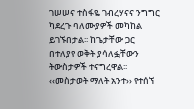ገሠሠና ተስፋዬ ገብረሃናና ንግግር ካደረጉ ባለሙያዎች መካከል ይገኙበታል፡፡ ከጌታቸው ጋር በተለያየ ወቅት ያሳለፏቸውን ትውስታዎች ተናግረዋል፡፡ ‹‹መስታወት ማለት አንተ›› የተሰኘ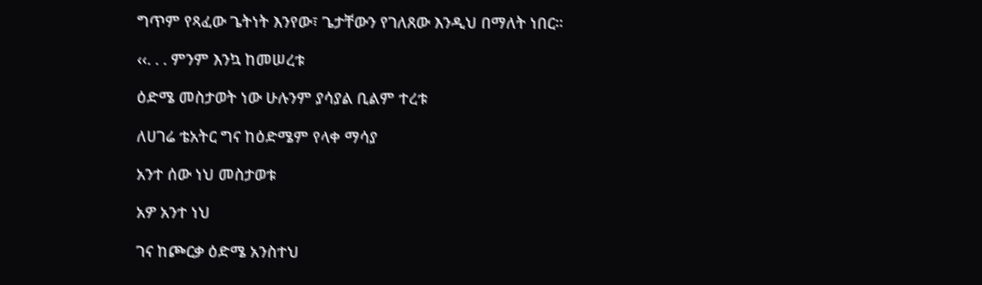ግጥም የጻፈው ጌትነት እንየው፣ ጌታቸውን የገለጸው እንዲህ በማለት ነበር፡፡

‹‹. . . ምንም እንኳ ከመሠረቱ

ዕድሜ መስታወት ነው ሁሉንም ያሳያል ቢልም ተረቱ

ለሀገሬ ቴአትር ግና ከዕድሜም የላቀ ማሳያ

አንተ ሰው ነህ መስታወቱ

አዎ አንተ ነህ

ገና ከጮርቃ ዕድሜ አንስተህ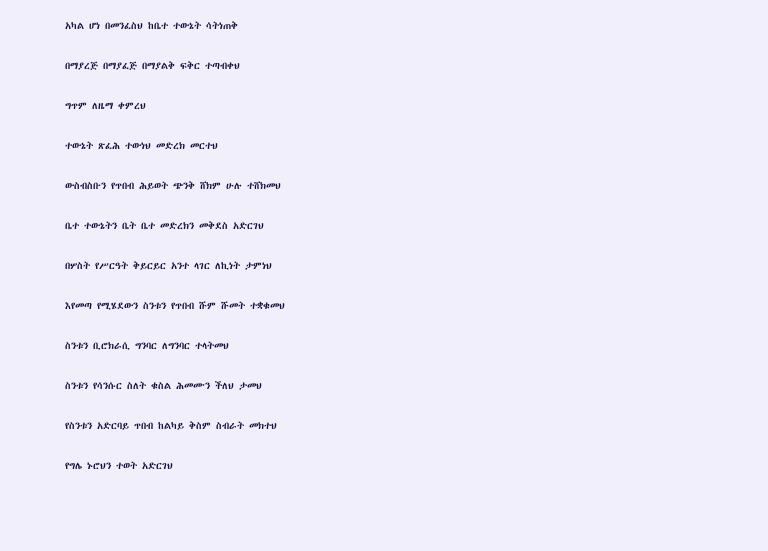አካል ሆነ በመንፈስህ ከቤተ ተውኔት ሳትነጠቅ

በማያረጅ በማያፈጅ በማያልቅ ፍቅር ተጣብቀህ

ግጥም ለዜማ ቀምረህ

ተውኔት ጽፈሕ ተውነህ መድረክ መርተህ

ውስብስቡን የጥበብ ሕይወት ጭንቅ ሸክም ሁሉ ተሸክመህ

ቤተ ተውኔትን ቤት ቤተ መድረክን መቅደስ አድርገህ

በሦስት የሥርዓት ቅይርይር አንተ ላገር ለኪነት ታምነህ

እየመጣ የሚሄደውን ስንቱን የጥበብ ሹም ሹመት ተቋቁመህ

ስንቱን ቢሮክራሲ ግንባር ለግንባር ተላትመህ

ስንቱን የሳንሱር ስለት ቁስል ሕመሙን ችለህ ታመህ

የስንቱን አድርባይ ጥበብ ከልካይ ቅስም ስብራት መክተህ

የግሌ ኑሮህን ተወት አድርገህ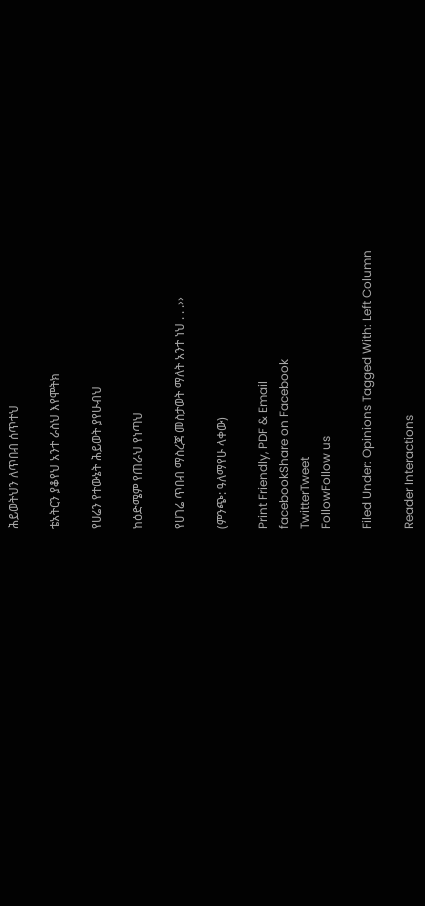ሕይወትህን ለጥበብ ሰጥተህ

ቴአትርን ያቆየህ አንተ ራስህ እየሞትክ

የሀሬን የተውኔት ሕይወት ያየሁብህ

ከዕድሜም የጠራህ የነጣህ

የሀገሬ ጥበብ ማስረጃ መስታወት ማለት አንተ ነህ . . .››

(ምንጭ: ዓለማየሁ ላቀው)

Print Friendly, PDF & Email
facebookShare on Facebook
TwitterTweet
FollowFollow us

Filed Under: Opinions Tagged With: Left Column

Reader Interactions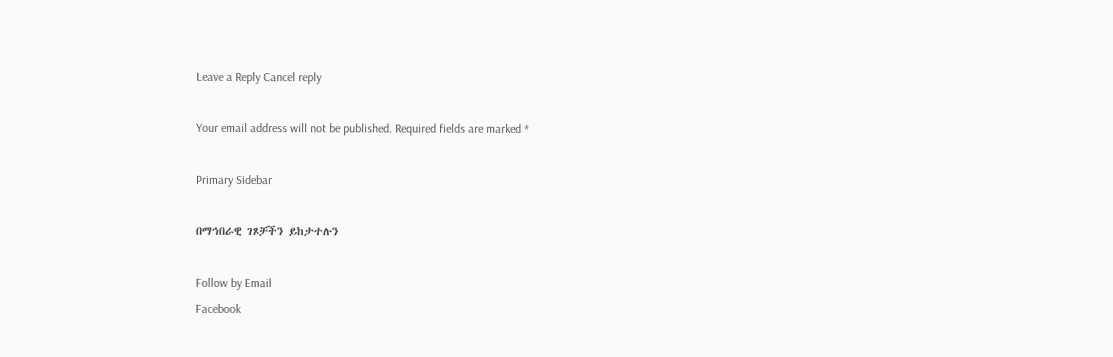Leave a Reply Cancel reply

Your email address will not be published. Required fields are marked *

Primary Sidebar

በማኅበራዊ ገጾቻችን ይከታተሉን

Follow by Email
Facebook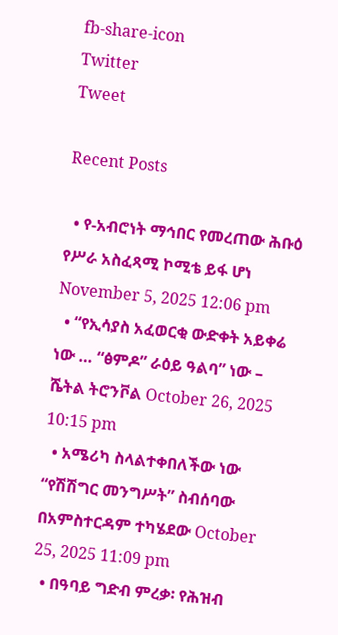fb-share-icon
Twitter
Tweet

Recent Posts

  • የ-አብሮነት ማኅበር የመረጠው ሕቡዕ የሥራ አስፈጻሚ ኮሚቴ ይፋ ሆነ November 5, 2025 12:06 pm
  • “የኢሳያስ አፈወርቂ ውድቀት አይቀሬ ነው … “ፅምዶ” ራዕይ ዓልባ” ነው – ሼትል ትሮንቮል October 26, 2025 10:15 pm
  • አሜሪካ ስላልተቀበለችው ነው “የሽሽግር መንግሥት” ስብሰባው በአምስተርዳም ተካሄደው October 25, 2025 11:09 pm
  • በዓባይ ግድብ ምረቃ፡ የሕዝብ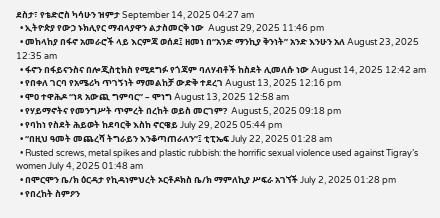ደስታ፣ የቴድሮስ ካሳሁን ዝምታ September 14, 2025 04:27 am
  • ኢትዮጵያ የውኃ ኑክሊየር ማብላያዋን ልታስመርቅ ነው  August 29, 2025 11:46 pm
  • መከላከያ በፋኖ አመራሮች ላይ እርምጃ ወሰደ፤ ዘመነ በ“አንድ ማንኪያ ቅንነት” አንድ እንሁን አለ August 23, 2025 12:35 am
  • ፋኖን በፋይናንስና በሎጂስቲክስ የሚደግፉ የጎጃም ባለሃብቶች ከስደት ሊመለሱ ነው August 14, 2025 12:42 am
  • የበቀለ ገርባ የአሜሪካ ጥገኝነት ማመልከቻ ውድቅ ተደረገ August 13, 2025 12:16 pm
  • ሞዐ ተዋሕዶ “ነጻ አውጪ ግምባር” – ሞነግ August 13, 2025 12:58 am
  • የሃይማኖትና የመንግሥት ጥምረት በረከት ወይስ መርገም?  August 5, 2025 09:18 pm
  • የባከነ የስደት ሕይወት ከደባርቅ እስከ ኖርዌይ July 29, 2025 05:44 pm
  • “በዚህ ዓመት መጨረሻ ትግራይን እንቆጣጠራለን”፤ ቲፒኤፍ July 22, 2025 01:28 am
  • Rusted screws, metal spikes and plastic rubbish: the horrific sexual violence used against Tigray’s women July 4, 2025 01:48 am
  • በሞርሞን ቤ/ክ ዕርዳታ የኪዳነምህረት ኦርቶዶክስ ቤ/ክ ማምለኪያ ሥፍራ አገኘች July 2, 2025 01:28 pm
  • የበረከት ስምዖን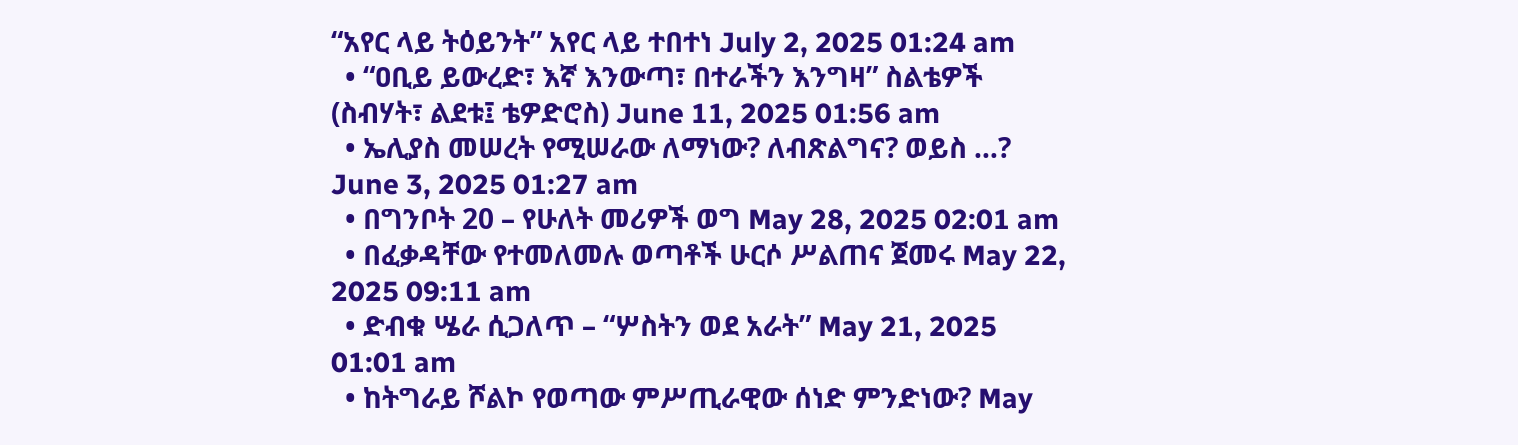“አየር ላይ ትዕይንት” አየር ላይ ተበተነ July 2, 2025 01:24 am
  • “ዐቢይ ይውረድ፣ እኛ እንውጣ፣ በተራችን እንግዛ” ስልቴዎች (ስብሃት፣ ልደቱ፤ ቴዎድሮስ) June 11, 2025 01:56 am
  • ኤሊያስ መሠረት የሚሠራው ለማነው? ለብጽልግና? ወይስ …? June 3, 2025 01:27 am
  • በግንቦት 20 – የሁለት መሪዎች ወግ May 28, 2025 02:01 am
  • በፈቃዳቸው የተመለመሉ ወጣቶች ሁርሶ ሥልጠና ጀመሩ May 22, 2025 09:11 am
  • ድብቁ ሤራ ሲጋለጥ – “ሦስትን ወደ አራት” May 21, 2025 01:01 am
  • ከትግራይ ሾልኮ የወጣው ምሥጢራዊው ሰነድ ምንድነው? May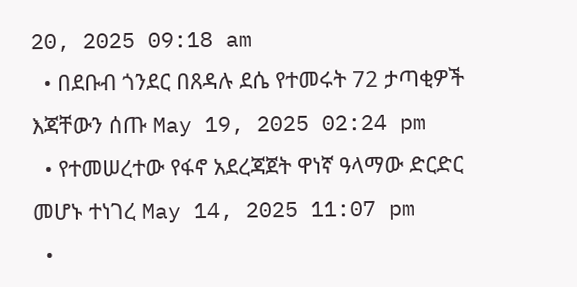20, 2025 09:18 am
  • በደቡብ ጎንደር በጸዳሉ ደሴ የተመሩት 72 ታጣቂዎች እጃቸውን ሰጡ May 19, 2025 02:24 pm
  • የተመሠረተው የፋኖ አደረጃጀት ዋነኛ ዓላማው ድርድር መሆኑ ተነገረ May 14, 2025 11:07 pm
  •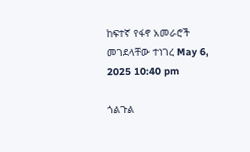ከፍተኛ የፋኖ አመራሮች መገደላቸው ተነገረ May 6, 2025 10:40 pm

ጎልጉል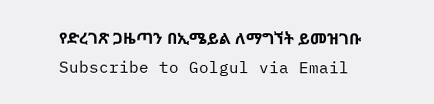የድረገጽ ጋዜጣን በኢሜይል ለማግኘት ይመዝገቡ Subscribe to Golgul via Email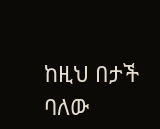ከዚህ በታች ባለው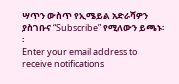ሣጥን ውስጥ የኢሜይል አድራሻዎን ያስገቡና “Subscribe” የሚለውን ይጫኑ፡፡
Enter your email address to receive notifications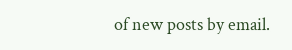of new posts by email.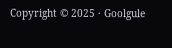Copyright © 2025 · Goolgule